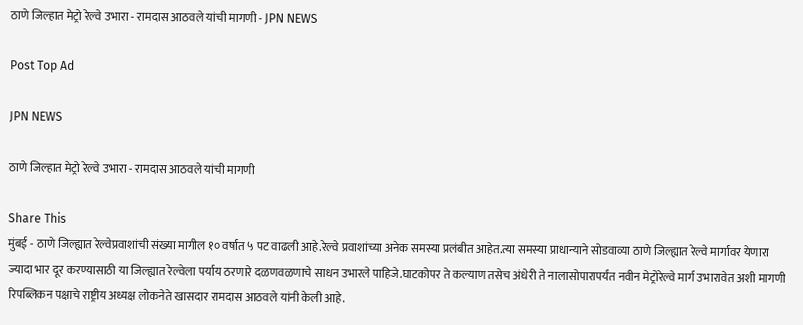ठाणे जिल्हात मेट्रो रेल्वे उभारा - रामदास आठवले यांची मागणी - JPN NEWS

Post Top Ad

JPN NEWS

ठाणे जिल्हात मेट्रो रेल्वे उभारा - रामदास आठवले यांची मागणी

Share This
मुंबई - ठाणे जिल्ह्यात रेल्वेप्रवाशांची संख्या मागील १० वर्षात ५ पट वाढली आहे.रेल्वे प्रवाशांच्या अनेक समस्या प्रलंबीत आहेत.त्या समस्या प्राधान्याने सोडवाव्या ठाणे जिल्ह्यात रेल्वे मार्गावर येणारा ज्यादा भार दूर करण्यासाठी या जिल्ह्यात रेल्वेला पर्याय ठरणारे दळणवळणाचे साधन उभारले पाहिजे.घाटकोपर ते कल्याण तसेच अंधेरी ते नालासोपारापर्यंत नवीन मेट्रोरेल्वे मार्ग उभारावेत अशी मागणी रिपब्लिकन पक्षाचे राष्ट्रीय अध्यक्ष लोकनेते खासदार रामदास आठवले यांनी केली आहे.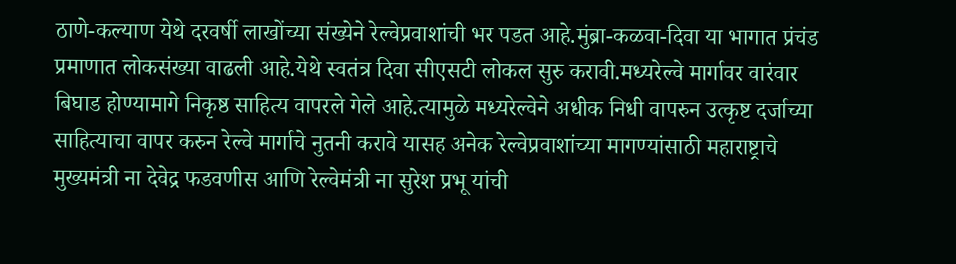ठाणे-कल्याण येथे दरवर्षी लाखोंच्या संख्येने रेल्वेप्रवाशांची भर पडत आहे.मुंब्रा-कळवा-दिवा या भागात प्रंचंड प्रमाणात लोकसंख्या वाढली आहे.येथे स्वतंत्र दिवा सीएसटी लोकल सुरु करावी.मध्यरेल्वे मार्गावर वारंवार बिघाड होण्यामागे निकृष्ठ साहित्य वापरले गेले आहे.त्यामुळे मध्यरेल्वेने अधीक निधी वापरुन उत्कृष्ट दर्जाच्या साहित्याचा वापर करुन रेल्वे मार्गाचे नुतनी करावे यासह अनेक रेल्वेप्रवाशांच्या मागण्यांसाठी महाराष्ट्राचे मुख्यमंत्री ना देवेद्र फडवणीस आणि रेल्वेमंत्री ना सुरेश प्रभू यांची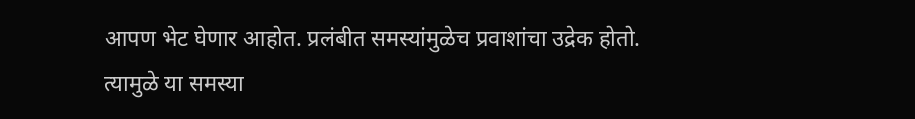आपण भेट घेणार आहोत. प्रलंबीत समस्यांमुळेच प्रवाशांचा उद्रेक होतो. त्यामुळे या समस्या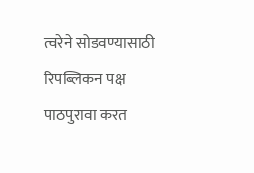त्वरेने सोडवण्यासाठी रिपब्लिकन पक्ष पाठपुरावा करत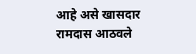आहे असे खासदार रामदास आठवले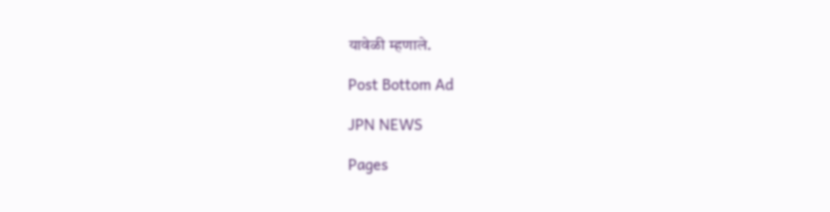यावेळी म्हणाले.

Post Bottom Ad

JPN NEWS

Pages